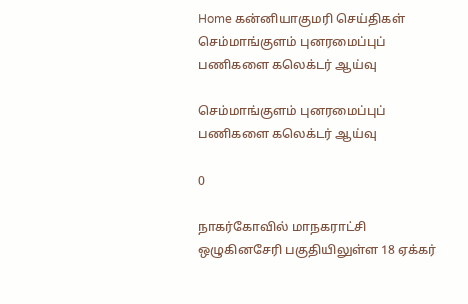Home கன்னியாகுமரி செய்திகள் செம்மாங்குளம் புனரமைப்புப் பணிகளை கலெக்டர் ஆய்வு

செம்மாங்குளம் புனரமைப்புப் பணிகளை கலெக்டர் ஆய்வு

0

நாகர்கோவில் மாநகராட்சி ஒழுகினசேரி பகுதியிலுள்ள 18 ஏக்கர்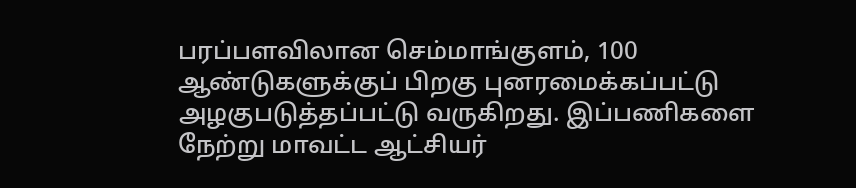பரப்பளவிலான செம்மாங்குளம், 100 ஆண்டுகளுக்குப் பிறகு புனரமைக்கப்பட்டு அழகுபடுத்தப்பட்டு வருகிறது. இப்பணிகளை நேற்று மாவட்ட ஆட்சியர்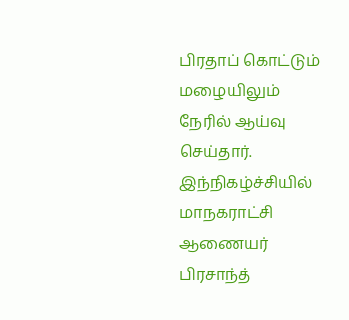பிரதாப் கொட்டும் மழையிலும் நேரில் ஆய்வு செய்தார். இந்நிகழ்ச்சியில் மாநகராட்சி ஆணையர் பிரசாந்த்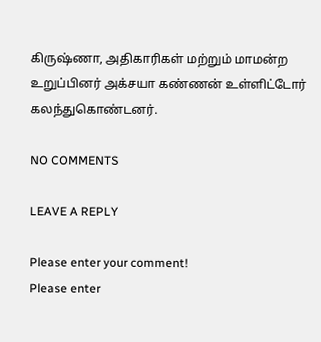கிருஷ்ணா, அதிகாரிகள் மற்றும் மாமன்ற உறுப்பினர் அக்சயா கண்ணன் உள்ளிட்டோர் கலந்துகொண்டனர்.

NO COMMENTS

LEAVE A REPLY

Please enter your comment!
Please enter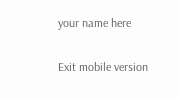your name here

Exit mobile version